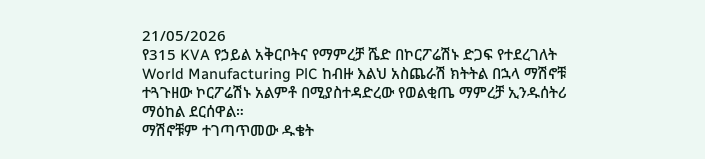21/05/2026
የ315 KVA የኃይል አቅርቦትና የማምረቻ ሼድ በኮርፖሬሽኑ ድጋፍ የተደረገለት World Manufacturing PlC ከብዙ እልህ አስጨራሽ ክትትል በኋላ ማሽኖቹ ተጓጉዘው ኮርፖሬሽኑ አልምቶ በሚያስተዳድረው የወልቂጤ ማምረቻ ኢንዱሰትሪ ማዕከል ደርሰዋል።
ማሽኖቹም ተገጣጥመው ዱቄት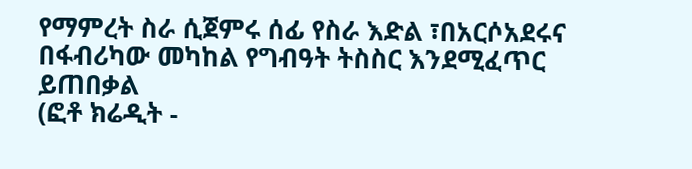የማምረት ስራ ሲጀምሩ ሰፊ የስራ እድል ፣በአርሶአደሩና በፋብሪካው መካከል የግብዓት ትስስር እንደሚፈጥር ይጠበቃል
(ፎቶ ክሬዲት -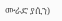ሙራድ ያሲን)